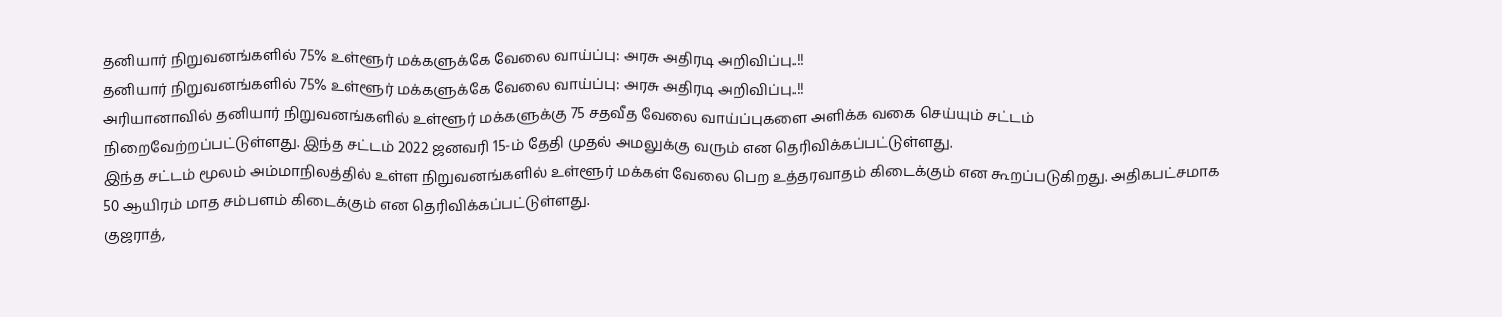தனியார் நிறுவனங்களில் 75% உள்ளூர் மக்களுக்கே வேலை வாய்ப்பு: அரசு அதிரடி அறிவிப்பு..!!
தனியார் நிறுவனங்களில் 75% உள்ளூர் மக்களுக்கே வேலை வாய்ப்பு: அரசு அதிரடி அறிவிப்பு..!!
அரியானாவில் தனியார் நிறுவனங்களில் உள்ளூர் மக்களுக்கு 75 சதவீத வேலை வாய்ப்புகளை அளிக்க வகை செய்யும் சட்டம் நிறைவேற்றப்பட்டுள்ளது. இந்த சட்டம் 2022 ஜனவரி 15-ம் தேதி முதல் அமலுக்கு வரும் என தெரிவிக்கப்பட்டுள்ளது.
இந்த சட்டம் மூலம் அம்மாநிலத்தில் உள்ள நிறுவனங்களில் உள்ளூர் மக்கள் வேலை பெற உத்தரவாதம் கிடைக்கும் என கூறப்படுகிறது. அதிகபட்சமாக 50 ஆயிரம் மாத சம்பளம் கிடைக்கும் என தெரிவிக்கப்பட்டுள்ளது.
குஜராத்,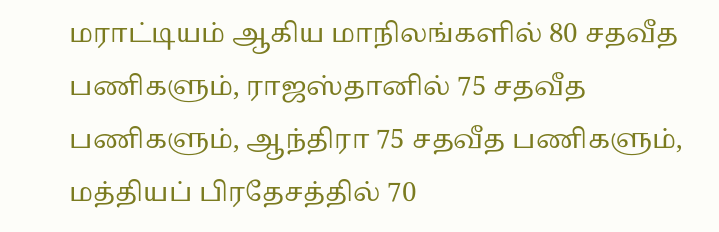மராட்டியம் ஆகிய மாநிலங்களில் 80 சதவீத பணிகளும், ராஜஸ்தானில் 75 சதவீத பணிகளும், ஆந்திரா 75 சதவீத பணிகளும், மத்தியப் பிரதேசத்தில் 70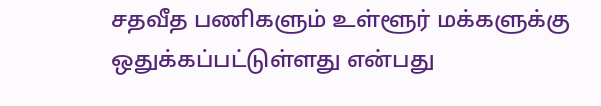சதவீத பணிகளும் உள்ளூர் மக்களுக்கு ஒதுக்கப்பட்டுள்ளது என்பது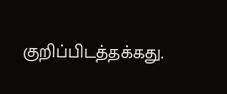குறிப்பிடத்தக்கது.